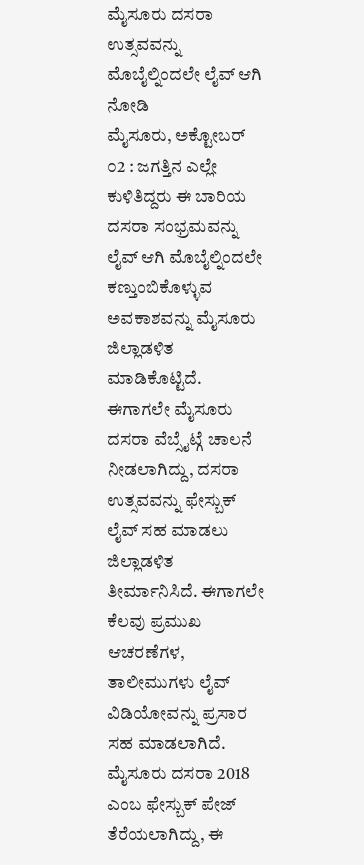ಮೈಸೂರು ದಸರಾ ಉತ್ಸವವನ್ನು ಮೊಬೈಲ್ನಿಂದಲೇ ಲೈವ್ ಆಗಿ ನೋಡಿ
ಮೈಸೂರು, ಅಕ್ಟೋಬರ್ ೦2 : ಜಗತ್ತಿನ ಎಲ್ಲೇ ಕುಳಿತಿದ್ದರು ಈ ಬಾರಿಯ ದಸರಾ ಸಂಭ್ರಮವನ್ನು ಲೈವ್ ಆಗಿ ಮೊಬೈಲ್ನಿಂದಲೇ ಕಣ್ತುಂಬಿಕೊಳ್ಳುವ ಅವಕಾಶವನ್ನು ಮೈಸೂರು ಜಿಲ್ಲಾಡಳಿತ ಮಾಡಿಕೊಟ್ಟಿದೆ.
ಈಗಾಗಲೇ ಮೈಸೂರು ದಸರಾ ವೆಬ್ಸೈಟ್ಗೆ ಚಾಲನೆ ನೀಡಲಾಗಿದ್ದು, ದಸರಾ ಉತ್ಸವವನ್ನು ಫೇಸ್ಬುಕ್ ಲೈವ್ ಸಹ ಮಾಡಲು ಜಿಲ್ಲಾಡಳಿತ ತೀರ್ಮಾನಿಸಿದೆ. ಈಗಾಗಲೇ ಕೆಲವು ಪ್ರಮುಖ ಆಚರಣೆಗಳ, ತಾಲೀಮುಗಳು ಲೈವ್ ವಿಡಿಯೋವನ್ನು ಪ್ರಸಾರ ಸಹ ಮಾಡಲಾಗಿದೆ.
ಮೈಸೂರು ದಸರಾ 2018 ಎಂಬ ಫೇಸ್ಬುಕ್ ಪೇಜ್ ತೆರೆಯಲಾಗಿದ್ದು, ಈ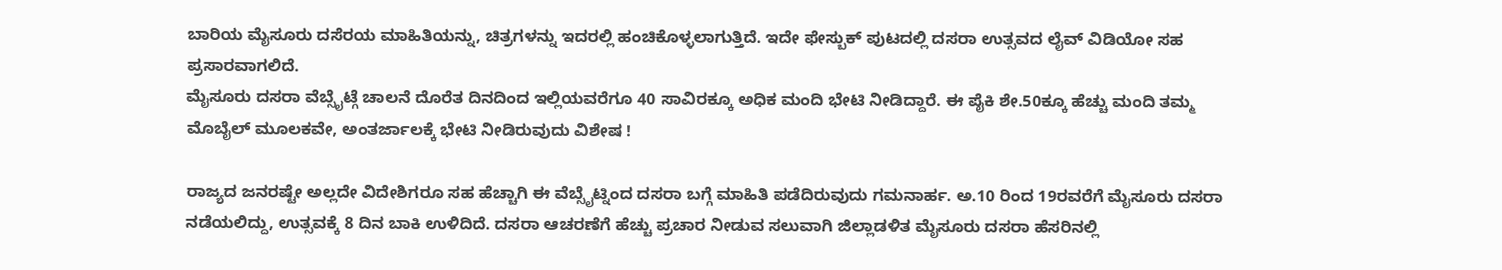ಬಾರಿಯ ಮೈಸೂರು ದಸೆರಯ ಮಾಹಿತಿಯನ್ನು, ಚಿತ್ರಗಳನ್ನು ಇದರಲ್ಲಿ ಹಂಚಿಕೊಳ್ಳಲಾಗುತ್ತಿದೆ. ಇದೇ ಫೇಸ್ಬುಕ್ ಪುಟದಲ್ಲಿ ದಸರಾ ಉತ್ಸವದ ಲೈವ್ ವಿಡಿಯೋ ಸಹ ಪ್ರಸಾರವಾಗಲಿದೆ.
ಮೈಸೂರು ದಸರಾ ವೆಬ್ಸೈಟ್ಗೆ ಚಾಲನೆ ದೊರೆತ ದಿನದಿಂದ ಇಲ್ಲಿಯವರೆಗೂ 40 ಸಾವಿರಕ್ಕೂ ಅಧಿಕ ಮಂದಿ ಭೇಟಿ ನೀಡಿದ್ದಾರೆ. ಈ ಪೈಕಿ ಶೇ.50ಕ್ಕೂ ಹೆಚ್ಚು ಮಂದಿ ತಮ್ಮ ಮೊಬೈಲ್ ಮೂಲಕವೇ, ಅಂತರ್ಜಾಲಕ್ಕೆ ಭೇಟಿ ನೀಡಿರುವುದು ವಿಶೇಷ !

ರಾಜ್ಯದ ಜನರಷ್ಟೇ ಅಲ್ಲದೇ ವಿದೇಶಿಗರೂ ಸಹ ಹೆಚ್ಚಾಗಿ ಈ ವೆಬ್ಸೈಟ್ನಿಂದ ದಸರಾ ಬಗ್ಗೆ ಮಾಹಿತಿ ಪಡೆದಿರುವುದು ಗಮನಾರ್ಹ. ಅ.10 ರಿಂದ 19ರವರೆಗೆ ಮೈಸೂರು ದಸರಾ ನಡೆಯಲಿದ್ದು, ಉತ್ಸವಕ್ಕೆ 8 ದಿನ ಬಾಕಿ ಉಳಿದಿದೆ. ದಸರಾ ಆಚರಣೆಗೆ ಹೆಚ್ಚು ಪ್ರಚಾರ ನೀಡುವ ಸಲುವಾಗಿ ಜಿಲ್ಲಾಡಳಿತ ಮೈಸೂರು ದಸರಾ ಹೆಸರಿನಲ್ಲಿ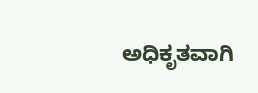ಅಧಿಕೃತವಾಗಿ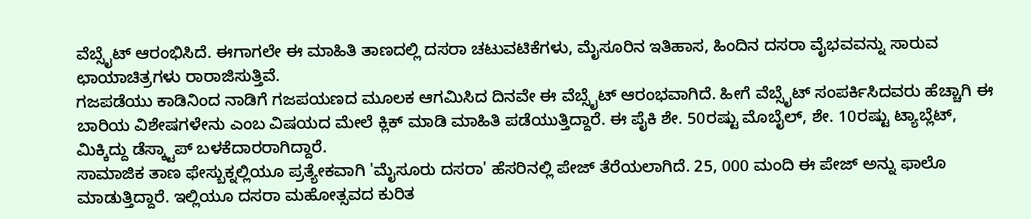ವೆಬ್ಸೈಟ್ ಆರಂಭಿಸಿದೆ. ಈಗಾಗಲೇ ಈ ಮಾಹಿತಿ ತಾಣದಲ್ಲಿ ದಸರಾ ಚಟುವಟಿಕೆಗಳು, ಮೈಸೂರಿನ ಇತಿಹಾಸ, ಹಿಂದಿನ ದಸರಾ ವೈಭವವನ್ನು ಸಾರುವ ಛಾಯಾಚಿತ್ರಗಳು ರಾರಾಜಿಸುತ್ತಿವೆ.
ಗಜಪಡೆಯು ಕಾಡಿನಿಂದ ನಾಡಿಗೆ ಗಜಪಯಣದ ಮೂಲಕ ಆಗಮಿಸಿದ ದಿನವೇ ಈ ವೆಬ್ಸೈಟ್ ಆರಂಭವಾಗಿದೆ. ಹೀಗೆ ವೆಬ್ಸೈಟ್ ಸಂಪರ್ಕಿಸಿದವರು ಹೆಚ್ಚಾಗಿ ಈ ಬಾರಿಯ ವಿಶೇಷಗಳೇನು ಎಂಬ ವಿಷಯದ ಮೇಲೆ ಕ್ಲಿಕ್ ಮಾಡಿ ಮಾಹಿತಿ ಪಡೆಯುತ್ತಿದ್ದಾರೆ. ಈ ಪೈಕಿ ಶೇ. 50ರಷ್ಟು ಮೊಬೈಲ್, ಶೇ. 10ರಷ್ಟು ಟ್ಯಾಬ್ಲೆಟ್, ಮಿಕ್ಕಿದ್ದು ಡೆಸ್ಕ್ಟಾಪ್ ಬಳಕೆದಾರರಾಗಿದ್ದಾರೆ.
ಸಾಮಾಜಿಕ ತಾಣ ಫೇಸ್ಬುಕ್ನಲ್ಲಿಯೂ ಪ್ರತ್ಯೇಕವಾಗಿ 'ಮೈಸೂರು ದಸರಾ' ಹೆಸರಿನಲ್ಲಿ ಪೇಜ್ ತೆರೆಯಲಾಗಿದೆ. 25, 000 ಮಂದಿ ಈ ಪೇಜ್ ಅನ್ನು ಫಾಲೊ ಮಾಡುತ್ತಿದ್ದಾರೆ. ಇಲ್ಲಿಯೂ ದಸರಾ ಮಹೋತ್ಸವದ ಕುರಿತ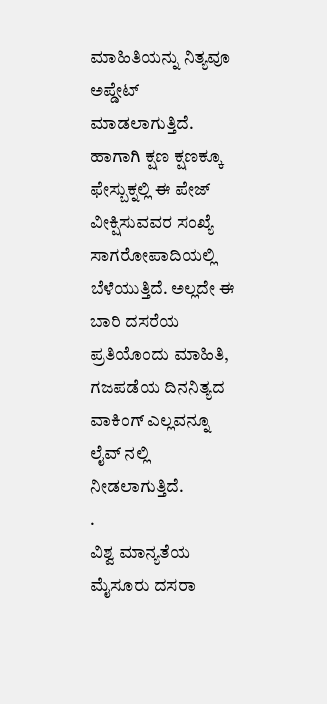ಮಾಹಿತಿಯನ್ನು ನಿತ್ಯವೂ ಅಪ್ಡೇಟ್ ಮಾಡಲಾಗುತ್ತಿದೆ. ಹಾಗಾಗಿ ಕ್ಷಣ ಕ್ಷಣಕ್ಕೂ ಫೇಸ್ಬುಕ್ನಲ್ಲಿ ಈ ಪೇಜ್ ವೀಕ್ಷಿಸುವವರ ಸಂಖ್ಯೆ ಸಾಗರೋಪಾದಿಯಲ್ಲಿ ಬೆಳೆಯುತ್ತಿದೆ. ಅಲ್ಲದೇ ಈ ಬಾರಿ ದಸರೆಯ ಪ್ರತಿಯೊಂದು ಮಾಹಿತಿ, ಗಜಪಡೆಯ ದಿನನಿತ್ಯದ ವಾಕಿಂಗ್ ಎಲ್ಲವನ್ನೂ ಲೈವ್ ನಲ್ಲಿ ನೀಡಲಾಗುತ್ತಿದೆ.
.
ವಿಶ್ವ ಮಾನ್ಯತೆಯ ಮೈಸೂರು ದಸರಾ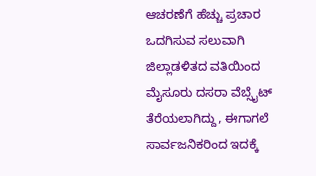ಆಚರಣೆಗೆ ಹೆಚ್ಚು ಪ್ರಚಾರ ಒದಗಿಸುವ ಸಲುವಾಗಿ ಜಿಲ್ಲಾಡಳಿತದ ವತಿಯಿಂದ ಮೈಸೂರು ದಸರಾ ವೆಬ್ಸೈಟ್ ತೆರೆಯಲಾಗಿದ್ದು, ಈಗಾಗಲೆ ಸಾರ್ವಜನಿಕರಿಂದ ಇದಕ್ಕೆ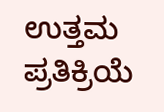ಉತ್ತಮ ಪ್ರತಿಕ್ರಿಯೆ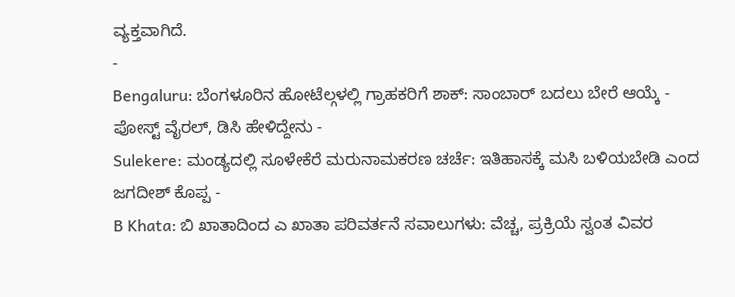ವ್ಯಕ್ತವಾಗಿದೆ.
-
Bengaluru: ಬೆಂಗಳೂರಿನ ಹೋಟೆಲ್ಗಳಲ್ಲಿ ಗ್ರಾಹಕರಿಗೆ ಶಾಕ್: ಸಾಂಬಾರ್ ಬದಲು ಬೇರೆ ಆಯ್ಕೆ - ಪೋಸ್ಟ್ ವೈರಲ್, ಡಿಸಿ ಹೇಳಿದ್ದೇನು -
Sulekere: ಮಂಡ್ಯದಲ್ಲಿ ಸೂಳೇಕೆರೆ ಮರುನಾಮಕರಣ ಚರ್ಚೆ: ಇತಿಹಾಸಕ್ಕೆ ಮಸಿ ಬಳಿಯಬೇಡಿ ಎಂದ ಜಗದೀಶ್ ಕೊಪ್ಪ -
B Khata: ಬಿ ಖಾತಾದಿಂದ ಎ ಖಾತಾ ಪರಿವರ್ತನೆ ಸವಾಲುಗಳು: ವೆಚ್ಚ, ಪ್ರಕ್ರಿಯೆ ಸ್ವಂತ ವಿವರ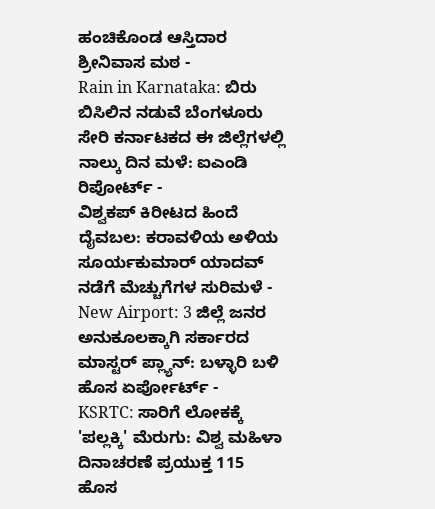ಹಂಚಿಕೊಂಡ ಆಸ್ತಿದಾರ ಶ್ರೀನಿವಾಸ ಮಠ -
Rain in Karnataka: ಬಿರು ಬಿಸಿಲಿನ ನಡುವೆ ಬೆಂಗಳೂರು ಸೇರಿ ಕರ್ನಾಟಕದ ಈ ಜಿಲ್ಲೆಗಳಲ್ಲಿ ನಾಲ್ಕು ದಿನ ಮಳೆ: ಐಎಂಡಿ ರಿಪೋರ್ಟ್ -
ವಿಶ್ವಕಪ್ ಕಿರೀಟದ ಹಿಂದೆ ದೈವಬಲ: ಕರಾವಳಿಯ ಅಳಿಯ ಸೂರ್ಯಕುಮಾರ್ ಯಾದವ್ ನಡೆಗೆ ಮೆಚ್ಚುಗೆಗಳ ಸುರಿಮಳೆ -
New Airport: 3 ಜಿಲ್ಲೆ ಜನರ ಅನುಕೂಲಕ್ಕಾಗಿ ಸರ್ಕಾರದ ಮಾಸ್ಟರ್ ಪ್ಲ್ಯಾನ್: ಬಳ್ಳಾರಿ ಬಳಿ ಹೊಸ ಏರ್ಪೋರ್ಟ್ -
KSRTC: ಸಾರಿಗೆ ಲೋಕಕ್ಕೆ 'ಪಲ್ಲಕ್ಕಿ' ಮೆರುಗು: ವಿಶ್ವ ಮಹಿಳಾ ದಿನಾಚರಣೆ ಪ್ರಯುಕ್ತ 115 ಹೊಸ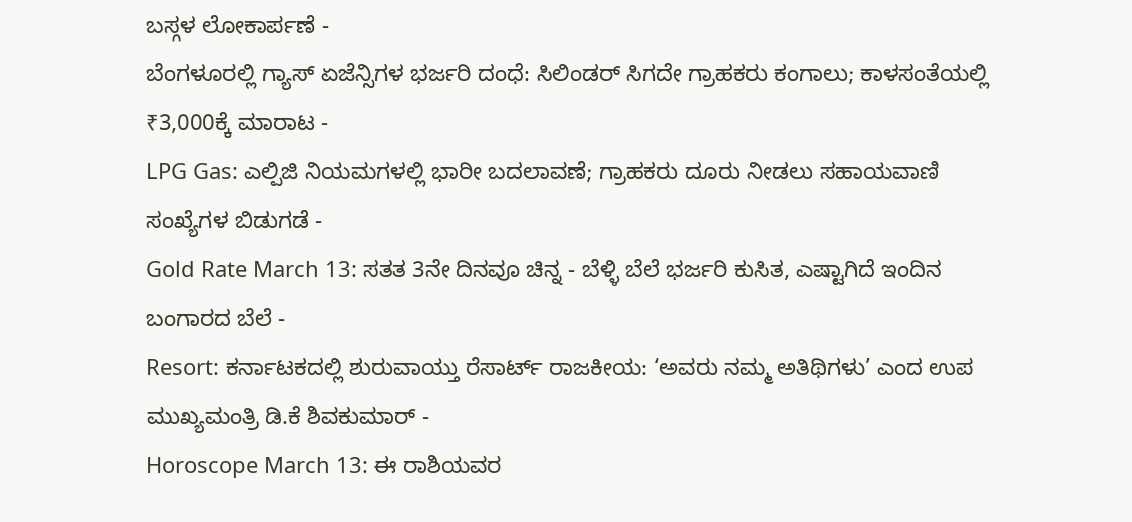ಬಸ್ಗಳ ಲೋಕಾರ್ಪಣೆ -
ಬೆಂಗಳೂರಲ್ಲಿ ಗ್ಯಾಸ್ ಏಜೆನ್ಸಿಗಳ ಭರ್ಜರಿ ದಂಧೆ: ಸಿಲಿಂಡರ್ ಸಿಗದೇ ಗ್ರಾಹಕರು ಕಂಗಾಲು; ಕಾಳಸಂತೆಯಲ್ಲಿ ₹3,000ಕ್ಕೆ ಮಾರಾಟ -
LPG Gas: ಎಲ್ಪಿಜಿ ನಿಯಮಗಳಲ್ಲಿ ಭಾರೀ ಬದಲಾವಣೆ; ಗ್ರಾಹಕರು ದೂರು ನೀಡಲು ಸಹಾಯವಾಣಿ ಸಂಖ್ಯೆಗಳ ಬಿಡುಗಡೆ -
Gold Rate March 13: ಸತತ 3ನೇ ದಿನವೂ ಚಿನ್ನ - ಬೆಳ್ಳಿ ಬೆಲೆ ಭರ್ಜರಿ ಕುಸಿತ, ಎಷ್ಟಾಗಿದೆ ಇಂದಿನ ಬಂಗಾರದ ಬೆಲೆ -
Resort: ಕರ್ನಾಟಕದಲ್ಲಿ ಶುರುವಾಯ್ತು ರೆಸಾರ್ಟ್ ರಾಜಕೀಯ: ‘ಅವರು ನಮ್ಮ ಅತಿಥಿಗಳು’ ಎಂದ ಉಪ ಮುಖ್ಯಮಂತ್ರಿ ಡಿ.ಕೆ ಶಿವಕುಮಾರ್ -
Horoscope March 13: ಈ ರಾಶಿಯವರ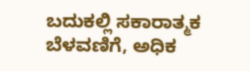ಬದುಕಲ್ಲಿ ಸಕಾರಾತ್ಮಕ ಬೆಳವಣಿಗೆ, ಅಧಿಕ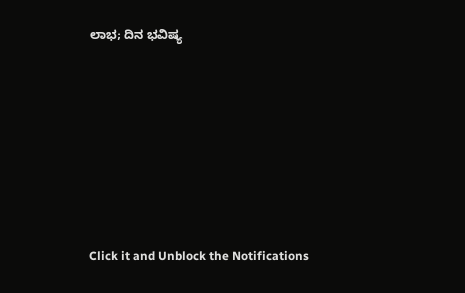ಲಾಭ; ದಿನ ಭವಿಷ್ಯ












Click it and Unblock the Notifications